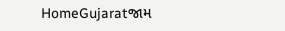HomeGujaratજામ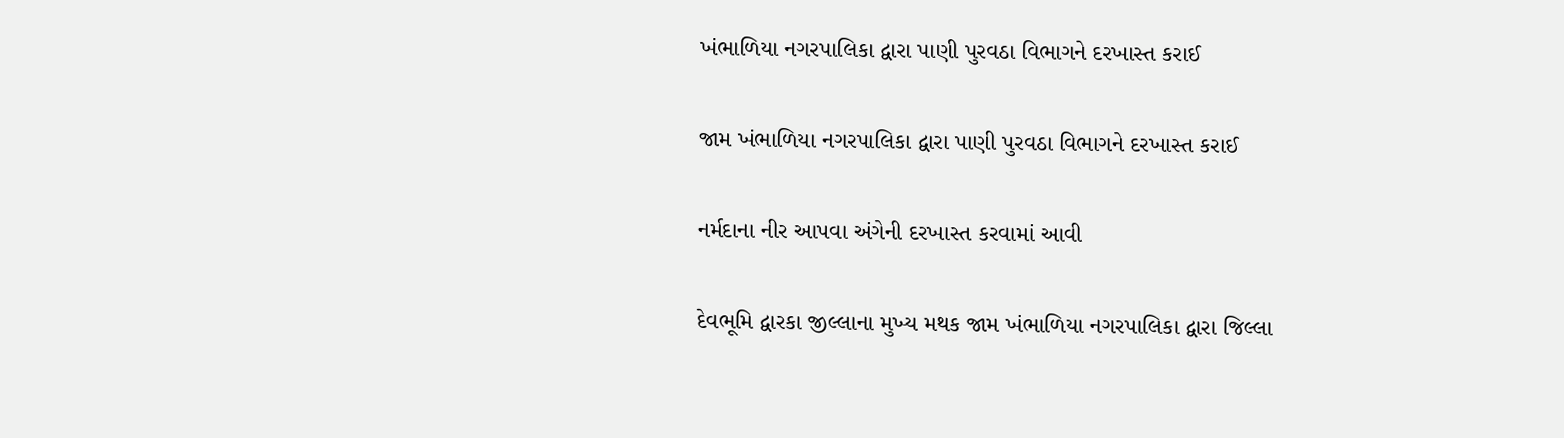ખંભાળિયા નગરપાલિકા દ્વારા પાણી પુરવઠા વિભાગને દરખાસ્ત કરાઈ

જામ ખંભાળિયા નગરપાલિકા દ્વારા પાણી પુરવઠા વિભાગને દરખાસ્ત કરાઈ

નર્મદાના નીર આપવા અંગેની દરખાસ્ત કરવામાં આવી

દેવભૂમિ દ્વારકા જીલ્લાના મુખ્ય મથક જામ ખંભાળિયા નગરપાલિકા દ્વારા જિલ્લા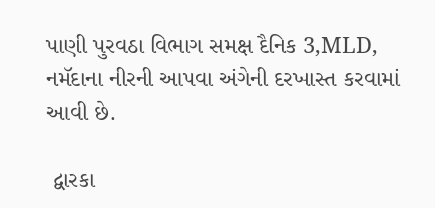પાણી પુરવઠા વિભાગ સમક્ષ દૈનિક 3,MLD, નમૅદાના નીરની આપવા અંગેની દરખાસ્ત કરવામાં આવી છે.

 દ્વારકા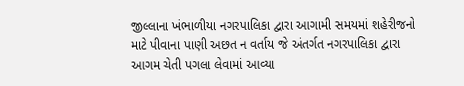જીલ્લાના ખંભાળીયા નગરપાલિકા દ્વારા આગામી સમયમાં શહેરીજનો માટે પીવાના પાણી અછત ન વર્તાય જે અંતર્ગત નગરપાલિકા દ્વારા આગમ ચેતી પગલા લેવામાં આવ્યા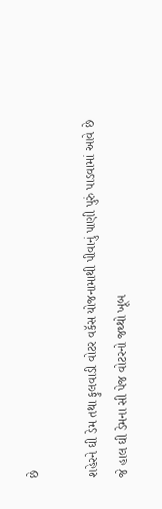છે

શહેરને ઘી ડેમ તથા ફુલવાડી વોટર વકૅસ યોજનામાથી પીવાનું પાણી પુરું પાડવામાં આવે છે જે હાલ ઘી ડેમના સી પેજ વોટરનો જથ્થો ખૂબ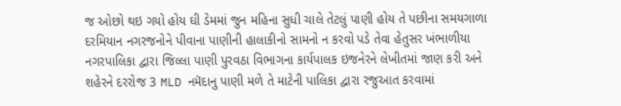જ ઓછો થઇ ગયો હોય ઘી ડેમમાં જુન મહિના સુધી ચાલે તેટલું પાણી હોય તે પછીના સમયગાળા દરમિયાન નગરજનોને પીવાના પાણીની હાલાકીનો સામનો ન કરવો પડે તેવા હેતુસર ખંભાળીયા નગરપાલિકા દ્વારા જિલ્લા પાણી પુરવઠા વિભાગના કાર્યપાલક ઇજનેરને લેખીતમાં જાણ કરી અને શહેરને દરરોજ 3 MLD નમૅદાનુ પાણી મળે તે માટેની પાલિકા દ્વારા રજુઆત કરવામાં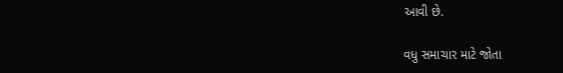આવી છે.

વધુ સમાચાર માટે જોતા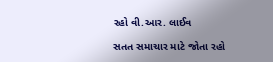રહો વી.આર. લાઈવ

સતત સમાચાર માટે જોતા રહો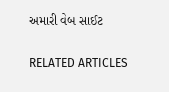અમારી વેબ સાઈટ

RELATED ARTICLES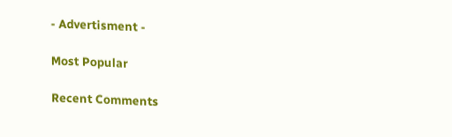- Advertisment -

Most Popular

Recent Comments